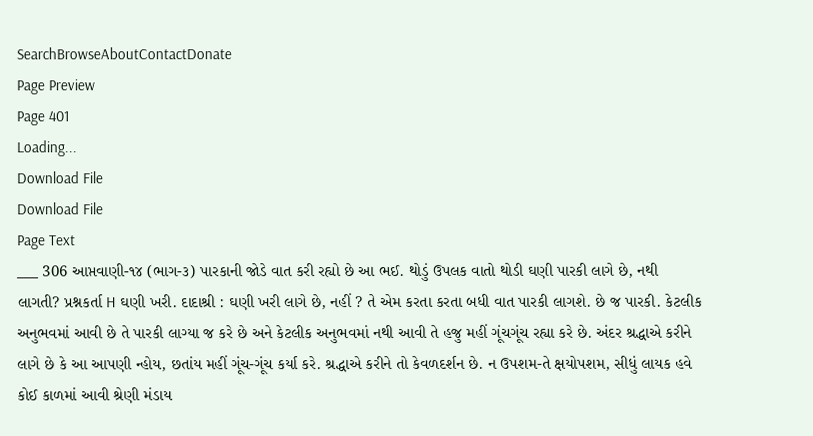SearchBrowseAboutContactDonate
Page Preview
Page 401
Loading...
Download File
Download File
Page Text
___ 306 આપ્તવાણી-૧૪ (ભાગ-૩) પારકાની જોડે વાત કરી રહ્યો છે આ ભઈ. થોડું ઉપલક વાતો થોડી ઘણી પારકી લાગે છે, નથી લાગતી? પ્રશ્નકર્તા H ઘણી ખરી. દાદાશ્રી : ઘણી ખરી લાગે છે, નહીં ? તે એમ કરતા કરતા બધી વાત પારકી લાગશે. છે જ પારકી. કેટલીક અનુભવમાં આવી છે તે પારકી લાગ્યા જ કરે છે અને કેટલીક અનુભવમાં નથી આવી તે હજુ મહીં ગૂંચગૂંચ રહ્યા કરે છે. અંદર શ્રદ્ધાએ કરીને લાગે છે કે આ આપણી ન્હોય, છતાંય મહીં ગૂંચ-ગૂંચ કર્યા કરે. શ્રદ્ધાએ કરીને તો કેવળદર્શન છે. ન ઉપશમ-તે ક્ષયોપશમ, સીધું લાયક હવે કોઈ કાળમાં આવી શ્રેણી મંડાય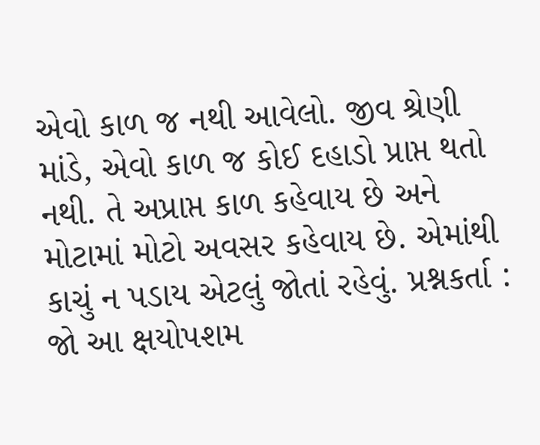એવો કાળ જ નથી આવેલો. જીવ શ્રેણી માંડે, એવો કાળ જ કોઈ દહાડો પ્રાપ્ત થતો નથી. તે અપ્રાપ્ત કાળ કહેવાય છે અને મોટામાં મોટો અવસર કહેવાય છે. એમાંથી કાચું ન પડાય એટલું જોતાં રહેવું. પ્રશ્નકર્તા : જો આ ક્ષયોપશમ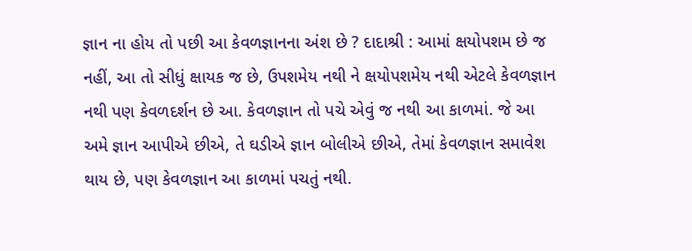જ્ઞાન ના હોય તો પછી આ કેવળજ્ઞાનના અંશ છે ? દાદાશ્રી : આમાં ક્ષયોપશમ છે જ નહીં, આ તો સીધું ક્ષાયક જ છે, ઉપશમેય નથી ને ક્ષયોપશમેય નથી એટલે કેવળજ્ઞાન નથી પણ કેવળદર્શન છે આ. કેવળજ્ઞાન તો પચે એવું જ નથી આ કાળમાં. જે આ અમે જ્ઞાન આપીએ છીએ, તે ઘડીએ જ્ઞાન બોલીએ છીએ, તેમાં કેવળજ્ઞાન સમાવેશ થાય છે, પણ કેવળજ્ઞાન આ કાળમાં પચતું નથી.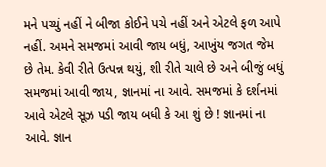મને પચ્યું નહીં ને બીજા કોઈને પચે નહીં અને એટલે ફળ આપે નહીં. અમને સમજમાં આવી જાય બધું, આખુંય જગત જેમ છે તેમ. કેવી રીતે ઉત્પન્ન થયું, શી રીતે ચાલે છે અને બીજું બધું સમજમાં આવી જાય, જ્ઞાનમાં ના આવે. સમજમાં કે દર્શનમાં આવે એટલે સૂઝ પડી જાય બધી કે આ શું છે ! જ્ઞાનમાં ના આવે. જ્ઞાન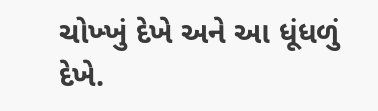ચોખ્ખું દેખે અને આ ધૂંધળું દેખે.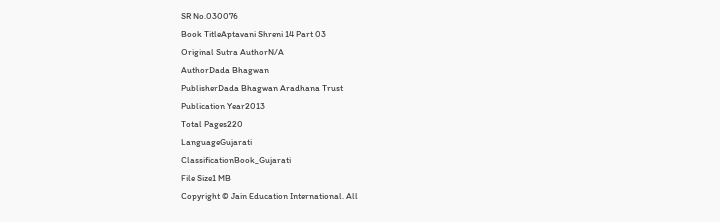SR No.030076
Book TitleAptavani Shreni 14 Part 03
Original Sutra AuthorN/A
AuthorDada Bhagwan
PublisherDada Bhagwan Aradhana Trust
Publication Year2013
Total Pages220
LanguageGujarati
ClassificationBook_Gujarati
File Size1 MB
Copyright © Jain Education International. All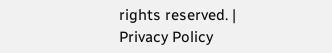rights reserved. | Privacy Policy